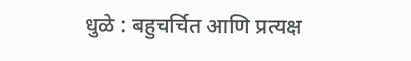धुळे : बहुचर्चित आणि प्रत्यक्ष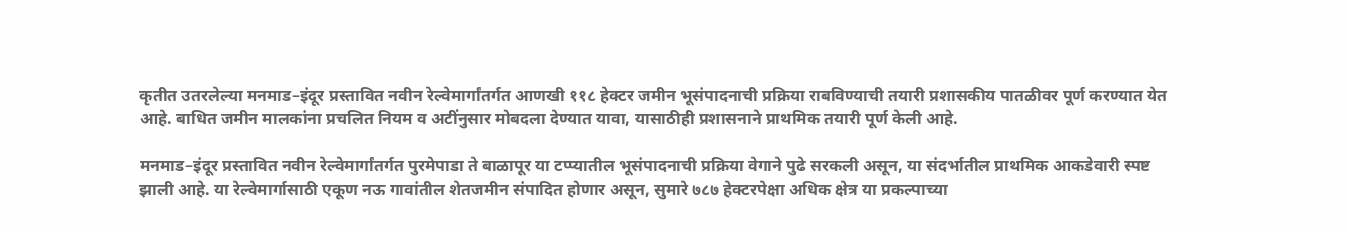कृतीत उतरलेल्या मनमाड–इंदूर प्रस्तावित नवीन रेल्वेमार्गांतर्गत आणखी ११८ हेक्टर जमीन भूसंपादनाची प्रक्रिया राबविण्याची तयारी प्रशासकीय पातळीवर पूर्ण करण्यात येत आहे. बाधित जमीन मालकांना प्रचलित नियम व अटींनुसार मोबदला देण्यात यावा, यासाठीही प्रशासनाने प्राथमिक तयारी पूर्ण केली आहे.

मनमाड–इंदूर प्रस्तावित नवीन रेल्वेमार्गांतर्गत पुरमेपाडा ते बाळापूर या टप्प्यातील भूसंपादनाची प्रक्रिया वेगाने पुढे सरकली असून, या संदर्भातील प्राथमिक आकडेवारी स्पष्ट झाली आहे. या रेल्वेमार्गासाठी एकूण नऊ गावांतील शेतजमीन संपादित होणार असून, सुमारे ७८७ हेक्टरपेक्षा अधिक क्षेत्र या प्रकल्पाच्या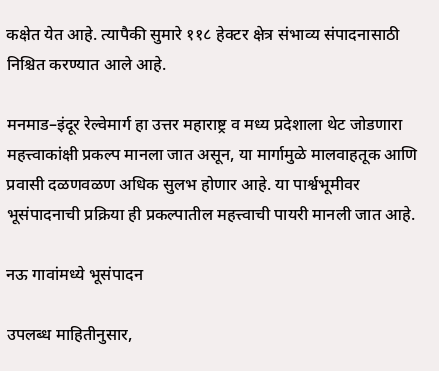कक्षेत येत आहे. त्यापैकी सुमारे ११८ हेक्टर क्षेत्र संभाव्य संपादनासाठी निश्चित करण्यात आले आहे.

मनमाड–इंदूर रेल्वेमार्ग हा उत्तर महाराष्ट्र व मध्य प्रदेशाला थेट जोडणारा महत्त्वाकांक्षी प्रकल्प मानला जात असून, या मार्गामुळे मालवाहतूक आणि प्रवासी दळणवळण अधिक सुलभ होणार आहे. या पार्श्वभूमीवर भूसंपादनाची प्रक्रिया ही प्रकल्पातील महत्त्वाची पायरी मानली जात आहे.

नऊ गावांमध्ये भूसंपादन

उपलब्ध माहितीनुसार,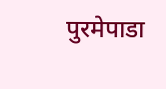पुरमेपाडा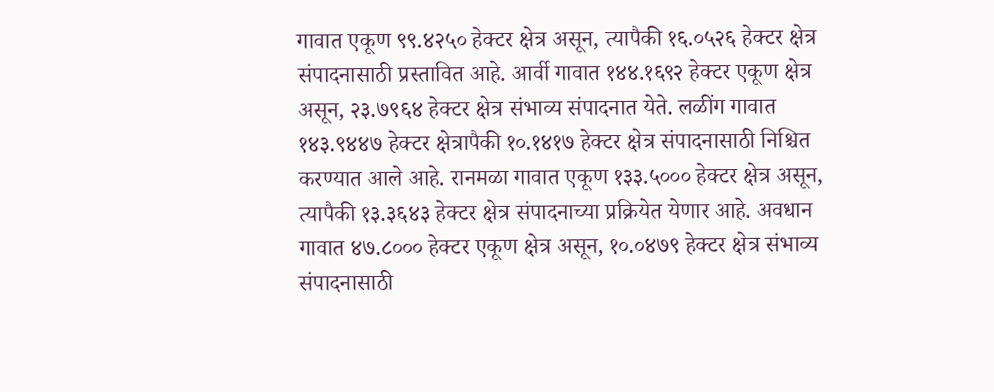गावात एकूण ९९.४२५० हेक्टर क्षेत्र असून, त्यापैकी १६.०५२६ हेक्टर क्षेत्र संपादनासाठी प्रस्तावित आहे. आर्वी गावात १४४.१६९२ हेक्टर एकूण क्षेत्र असून, २३.७९६४ हेक्टर क्षेत्र संभाव्य संपादनात येते. लळींग गावात १४३.९४४७ हेक्टर क्षेत्रापैकी १०.१४१७ हेक्टर क्षेत्र संपादनासाठी निश्चित करण्यात आले आहे. रानमळा गावात एकूण १३३.५००० हेक्टर क्षेत्र असून, त्यापैकी १३.३६४३ हेक्टर क्षेत्र संपादनाच्या प्रक्रियेत येणार आहे. अवधान गावात ४७.८००० हेक्टर एकूण क्षेत्र असून, १०.०४७९ हेक्टर क्षेत्र संभाव्य संपादनासाठी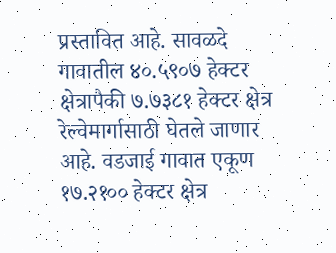प्रस्तावित आहे. सावळदे गावातील ४०.५९०७ हेक्टर क्षेत्रापैकी ७.७३८१ हेक्टर क्षेत्र रेल्वेमार्गासाठी घेतले जाणार आहे. वडजाई गावात एकूण १७.२१०० हेक्टर क्षेत्र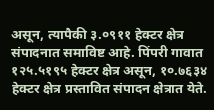असून, त्यापैकी ३.०९११ हेक्टर क्षेत्र संपादनात समाविष्ट आहे. पिंपरी गावात १२५.५१९५ हेक्टर क्षेत्र असून, १०.७६३४ हेक्टर क्षेत्र प्रस्तावित संपादन क्षेत्रात येते.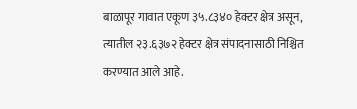बाळापूर गावात एकूण ३५.८३४० हेक्टर क्षेत्र असून, त्यातील २३.६३७२ हेक्टर क्षेत्र संपादनासाठी निश्चित करण्यात आले आहे.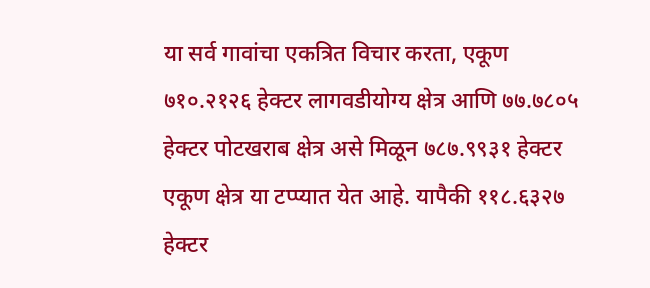या सर्व गावांचा एकत्रित विचार करता, एकूण ७१०.२१२६ हेक्टर लागवडीयोग्य क्षेत्र आणि ७७.७८०५ हेक्टर पोटखराब क्षेत्र असे मिळून ७८७.९९३१ हेक्टर एकूण क्षेत्र या टप्प्यात येत आहे. यापैकी ११८.६३२७ हेक्टर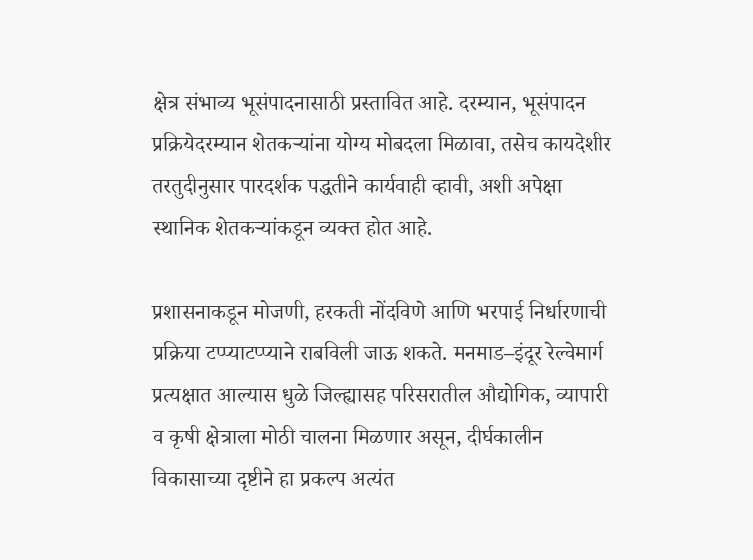क्षेत्र संभाव्य भूसंपादनासाठी प्रस्तावित आहे. दरम्यान, भूसंपादन प्रक्रियेदरम्यान शेतकऱ्यांना योग्य मोबदला मिळावा, तसेच कायदेशीर तरतुदीनुसार पारदर्शक पद्धतीने कार्यवाही व्हावी, अशी अपेक्षा स्थानिक शेतकऱ्यांकडून व्यक्त होत आहे.

प्रशासनाकडून मोजणी, हरकती नोंदविणे आणि भरपाई निर्धारणाची प्रक्रिया टप्प्याटप्प्याने राबविली जाऊ शकते. मनमाड–इंदूर रेल्वेमार्ग प्रत्यक्षात आल्यास धुळे जिल्ह्यासह परिसरातील औद्योगिक, व्यापारी व कृषी क्षेत्राला मोठी चालना मिळणार असून, दीर्घकालीन विकासाच्या दृष्टीने हा प्रकल्प अत्यंत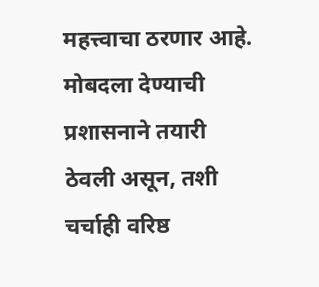महत्त्वाचा ठरणार आहे. मोबदला देण्याची प्रशासनाने तयारी ठेवली असून, तशी चर्चाही वरिष्ठ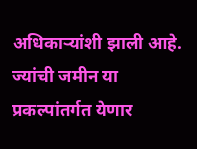अधिकाऱ्यांशी झाली आहे. ज्यांची जमीन या प्रकल्पांतर्गत येणार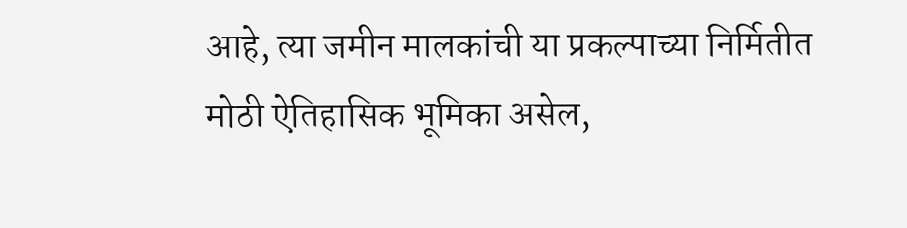आहे, त्या जमीन मालकांची या प्रकल्पाच्या निर्मितीत मोठी ऐतिहासिक भूमिका असेल,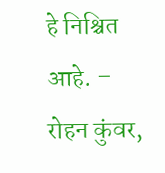हे निश्चित आहे. – रोहन कुंवर,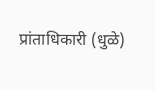प्रांताधिकारी (धुळे)